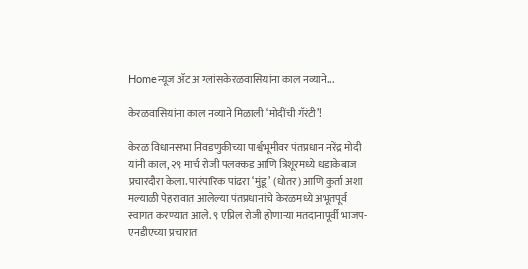Homeन्यूज ॲट अ ग्लांसकेरळवासियांना काल नव्याने...

केरळवासियांना काल नव्याने मिळाली ‘मोदींची गॅरंटी’!

केरळ विधानसभा निवडणुकीच्या पार्श्वभूमीवर पंतप्रधान नरेंद्र मोदी यांनी काल, २९ मार्च रोजी पलक्कड आणि त्रिशूरमध्ये धडाकेबाज प्रचारदौरा केला. पारंपारिक पांढरा ‘मुंडू’ (धोतर) आणि कुर्ता अशा मल्याळी पेहरावात आलेल्या पंतप्रधानांचे केरळमध्ये अभूतपूर्व स्वागत करण्यात आले. ९ एप्रिल रोजी होणाऱ्या मतदानापूर्वी भाजप-एनडीएच्या प्रचारात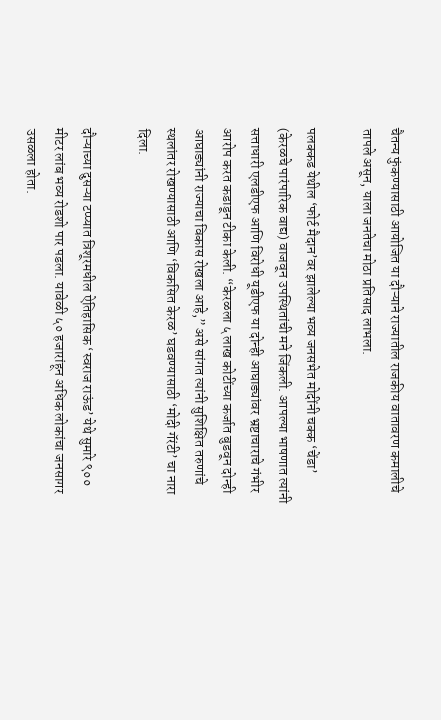चैतन्य फुंकण्यासाठी आयोजित या दौऱ्याने राज्यातील राजकीय वातावरण कमालीचे तापले असून, याला जनतेचा मोठा प्रतिसाद लाभला.

पलक्कड येथील ‘फोर्ट मैदान’वर झालेल्या भव्य जनसभेत मोदींनी चक्क ‘चेंडा’ (केरळचे पारंपारिक वाद्य) वाजवून उपस्थितांची मने जिंकली. आपल्या भाषणात त्यांनी सत्ताधारी एलडीएफ आणि विरोधी यूडीएफ या दोन्ही आघाड्यांवर भ्रष्टाचाराचे गंभीर आरोप करत कडाडून टीका केली. “केरळला ५ लाख कोटींच्या कर्जात बुडवून दोन्ही आघाड्यांनी राज्याचा विकास रोखला आहे,” असे सांगत त्यांनी सुशिक्षित तरुणांचे स्थलांतर रोखण्यासाठी आणि ‘विकसित केरळ’ घडवण्यासाठी ‘मोदी गॅरंटी’ चा नारा दिला.

दौऱ्याच्या दुसऱ्या टप्प्यात त्रिशूरमधील ऐतिहासिक ‘स्वराज राऊंड’ येथे सुमारे ९०० मीटर लांब भव्य रोडशो पार पडला. यावेळी ५० हजारांहून अधिक लोकांचा जनसागर उसळला होता.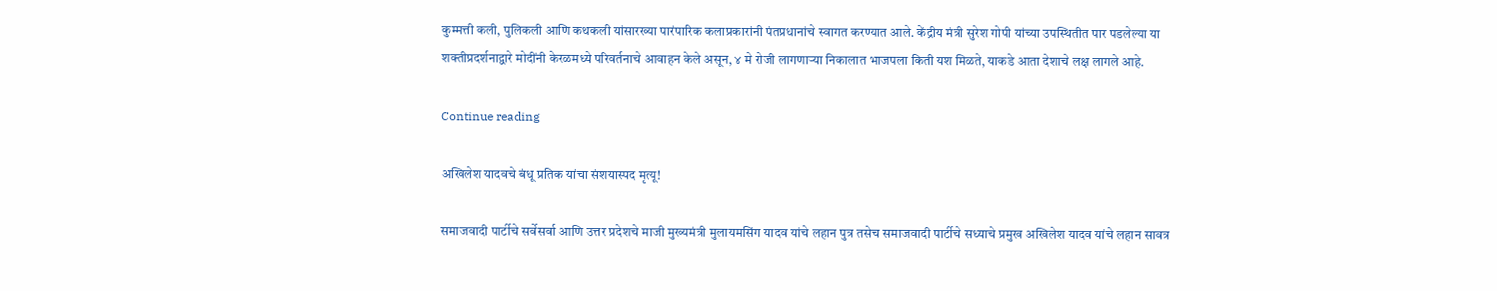कुम्मत्ती कली, पुलिकली आणि कथकली यांसारख्या पारंपारिक कलाप्रकारांनी पंतप्रधानांचे स्वागत करण्यात आले. केंद्रीय मंत्री सुरेश गोपी यांच्या उपस्थितीत पार पडलेल्या या शक्तीप्रदर्शनाद्वारे मोदींनी केरळमध्ये परिवर्तनाचे आवाहन केले असून, ४ मे रोजी लागणाऱ्या निकालात भाजपला किती यश मिळते, याकडे आता देशाचे लक्ष लागले आहे.

Continue reading

अखिलेश यादवचे बंधू प्रतिक यांचा संशयास्पद मृत्यू!

समाजवादी पार्टीचे सर्वेसर्वा आणि उत्तर प्रदेशचे माजी मुख्यमंत्री मुलायमसिंग यादव यांचे लहान पुत्र तसेच समाजवादी पार्टीचे सध्याचे प्रमुख अखिलेश यादव यांचे लहान सावत्र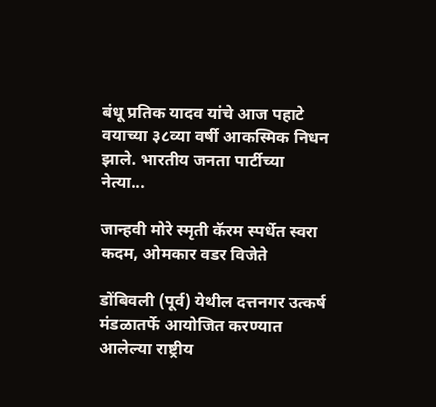बंधू प्रतिक यादव यांचे आज पहाटे वयाच्या ३८व्या वर्षी आकस्मिक निधन झाले. भारतीय जनता पार्टीच्या नेत्या...

जान्हवी मोरे स्मृती कॅरम स्पर्धेत स्वरा कदम, ओमकार वडर विजेते

डोंबिवली (पूर्व) येथील दत्तनगर उत्कर्ष मंडळातर्फे आयोजित करण्यात आलेल्या राष्ट्रीय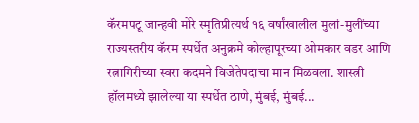कॅरमपटू जान्हवी मोरे स्मृतिप्रीत्यर्थ १६ वर्षांखालील मुलां-मुलींच्या राज्यस्तरीय कॅरम स्पर्धेत अनुक्रमे कोल्हापूरच्या ओमकार वडर आणि रत्नागिरीच्या स्वरा कदमने विजेतेपदाचा मान मिळवला. शास्त्री हॉलमध्ये झालेल्या या स्पर्धेत ठाणे, मुंबई, मुंबई...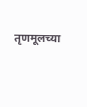तृणमूलच्या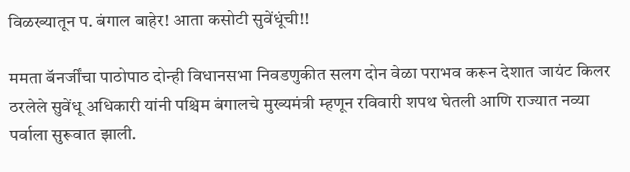विळख्यातून प. बंगाल बाहेर! आता कसोटी सुवेंधूंची!!

ममता बॅनर्जींचा पाठोपाठ दोन्ही विधानसभा निवडणुकीत सलग दोन वेळा पराभव करून देशात जायंट किलर ठरलेले सुवेंधू अधिकारी यांनी पश्चिम बंगालचे मुख्यमंत्री म्हणून रविवारी शपथ घेतली आणि राज्यात नव्या पर्वाला सुरूवात झाली.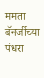ममता बॅनर्जीच्या पंधरा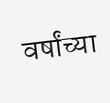वर्षांच्या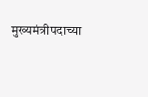मुख्यमंत्रीपदाच्या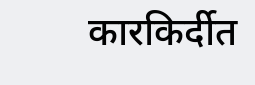कारकिर्दीत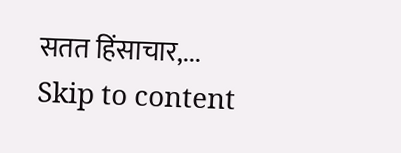सतत हिंसाचार,...
Skip to content